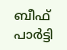ബീഫ് പാര്‍ട്ടി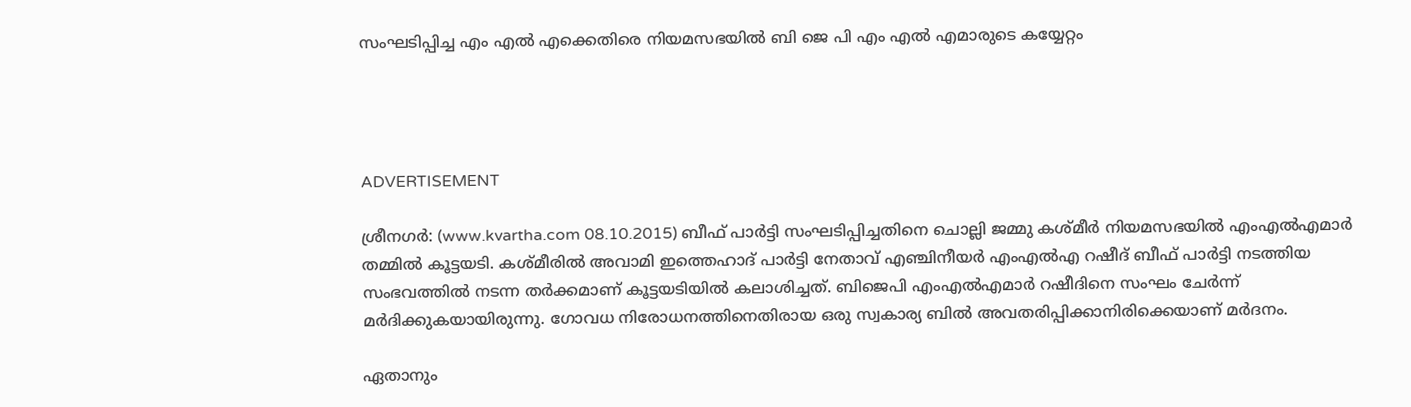സംഘടിപ്പിച്ച എം എല്‍ എക്കെതിരെ നിയമസഭയില്‍ ബി ജെ പി എം എല്‍ എമാരുടെ കയ്യേറ്റം




ADVERTISEMENT

ശ്രീനഗര്‍: (www.kvartha.com 08.10.2015) ബീഫ് പാര്‍ട്ടി സംഘടിപ്പിച്ചതിനെ ചൊല്ലി ജമ്മു കശ്മീര്‍ നിയമസഭയില്‍ എംഎല്‍എമാര്‍ തമ്മില്‍ കൂട്ടയടി. കശ്മീരില്‍ അവാമി ഇത്തെഹാദ് പാര്‍ട്ടി നേതാവ് എഞ്ചിനീയര്‍ എംഎല്‍എ റഷീദ് ബീഫ് പാര്‍ട്ടി നടത്തിയ സംഭവത്തില്‍ നടന്ന തര്‍ക്കമാണ് കൂട്ടയടിയില്‍ കലാശിച്ചത്. ബിജെപി എംഎല്‍എമാര്‍ റഷീദിനെ സംഘം ചേര്‍ന്ന് മര്‍ദിക്കുകയായിരുന്നു. ഗോവധ നിരോധനത്തിനെതിരായ ഒരു സ്വകാര്യ ബില്‍ അവതരിപ്പിക്കാനിരിക്കെയാണ് മര്‍ദനം.

ഏതാനും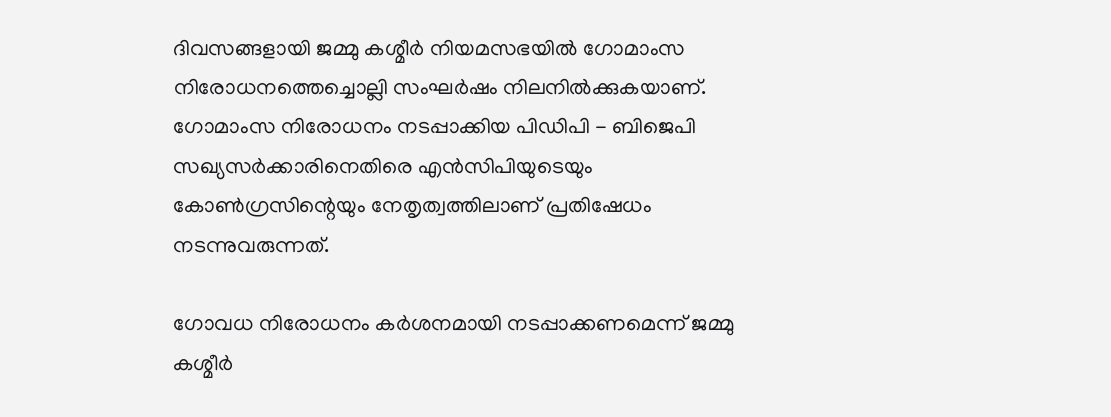ദിവസങ്ങളായി ജമ്മു കശ്മീര്‍ നിയമസഭയില്‍ ഗോമാംസ നിരോധനത്തെച്ചൊല്ലി സംഘര്‍ഷം നിലനില്‍ക്കുകയാണ്. ഗോമാംസ നിരോധനം നടപ്പാക്കിയ പിഡിപി - ബിജെപി സഖ്യസര്‍ക്കാരിനെതിരെ എന്‍സിപിയുടെയും കോണ്‍ഗ്രസിന്റെയും നേതൃത്വത്തിലാണ് പ്രതിഷേധം നടന്നുവരുന്നത്.

ഗോവധ നിരോധനം കര്‍ശനമായി നടപ്പാക്കണമെന്ന് ജമ്മു കശ്മീര്‍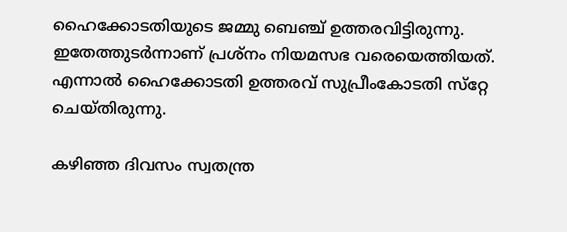ഹൈക്കോടതിയുടെ ജമ്മു ബെഞ്ച് ഉത്തരവിട്ടിരുന്നു. ഇതേത്തുടര്‍ന്നാണ് പ്രശ്‌നം നിയമസഭ വരെയെത്തിയത്. എന്നാല്‍ ഹൈക്കോടതി ഉത്തരവ് സുപ്രീംകോടതി സ്‌റ്റേ ചെയ്തിരുന്നു.

കഴിഞ്ഞ ദിവസം സ്വതന്ത്ര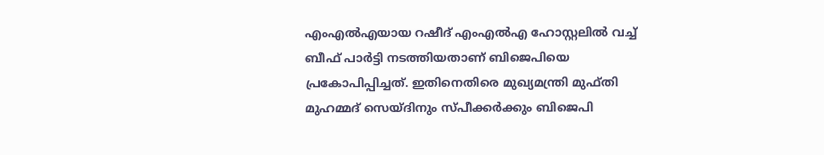എംഎല്‍എയായ റഷീദ് എംഎല്‍എ ഹോസ്റ്റലില്‍ വച്ച് ബീഫ് പാര്‍ട്ടി നടത്തിയതാണ് ബിജെപിയെ പ്രകോപിപ്പിച്ചത്. ഇതിനെതിരെ മുഖ്യമന്ത്രി മുഫ്തി മുഹമ്മദ് സെയ്ദിനും സ്പീക്കര്‍ക്കും ബിജെപി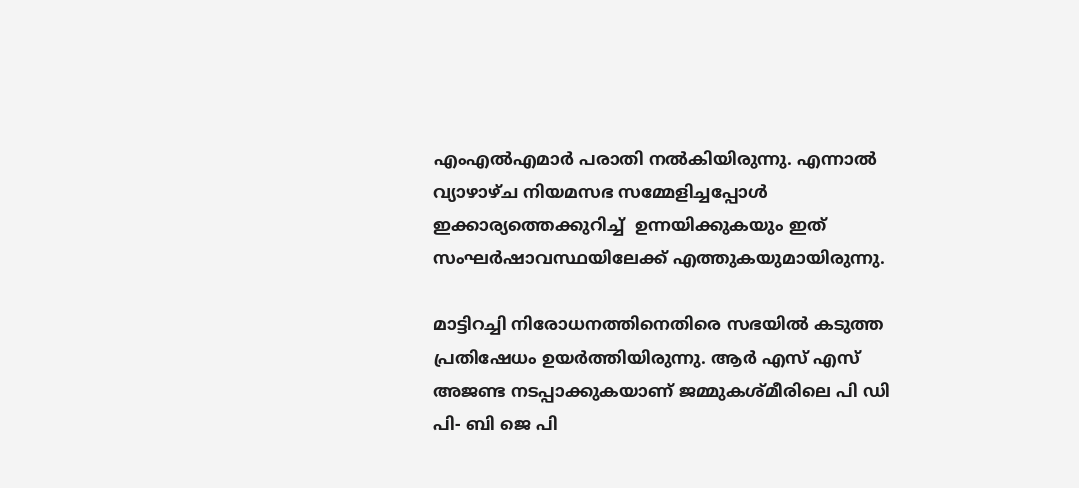എംഎല്‍എമാര്‍ പരാതി നല്‍കിയിരുന്നു. എന്നാല്‍ വ്യാഴാഴ്ച നിയമസഭ സമ്മേളിച്ചപ്പോള്‍ ഇക്കാര്യത്തെക്കുറിച്ച്  ഉന്നയിക്കുകയും ഇത് സംഘര്‍ഷാവസ്ഥയിലേക്ക് എത്തുകയുമായിരുന്നു.

മാട്ടിറച്ചി നിരോധനത്തിനെതിരെ സഭയില്‍ കടുത്ത പ്രതിഷേധം ഉയര്‍ത്തിയിരുന്നു. ആര്‍ എസ് എസ് അജണ്ട നടപ്പാക്കുകയാണ് ജമ്മുകശ്മീരിലെ പി ഡി പി- ബി ജെ പി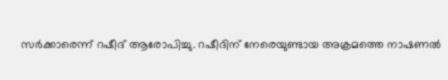സര്‍ക്കാരെന്ന് റഷീദ് ആരോപിച്ചു. റഷീദിന് നേരെയുണ്ടായ അക്രമത്തെ നാഷണല്‍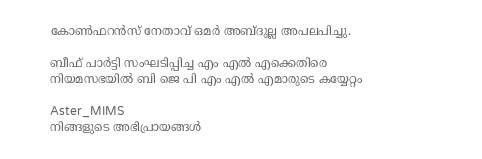കോണ്‍ഫറന്‍സ് നേതാവ് ഒമര്‍ അബ്ദുല്ല അപലപിച്ചു.

ബീഫ് പാര്‍ട്ടി സംഘടിപ്പിച്ച എം എല്‍ എക്കെതിരെ നിയമസഭയില്‍ ബി ജെ പി എം എല്‍ എമാരുടെ കയ്യേറ്റം

Aster_MIMS
നിങ്ങളുടെ അഭിപ്രായങ്ങൾ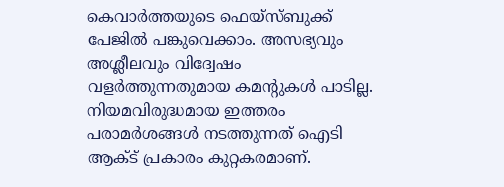കെവാർത്തയുടെ ഫെയ്‌സ്‌ബുക്ക് പേജിൽ പങ്കുവെക്കാം. അസഭ്യവും അശ്ലീലവും വിദ്വേഷം വളർത്തുന്നതുമായ കമന്റുകൾ പാടില്ല. നിയമവിരുദ്ധമായ ഇത്തരം പരാമർശങ്ങൾ നടത്തുന്നത് ഐടി ആക്ട് പ്രകാരം കുറ്റകരമാണ്.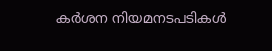കർശന നിയമനടപടികൾ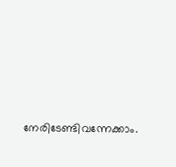നേരിടേണ്ടിവന്നേക്കാം.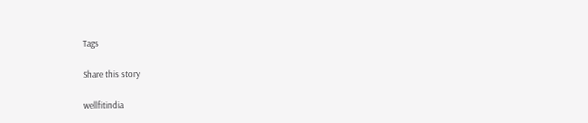Tags

Share this story

wellfitindia